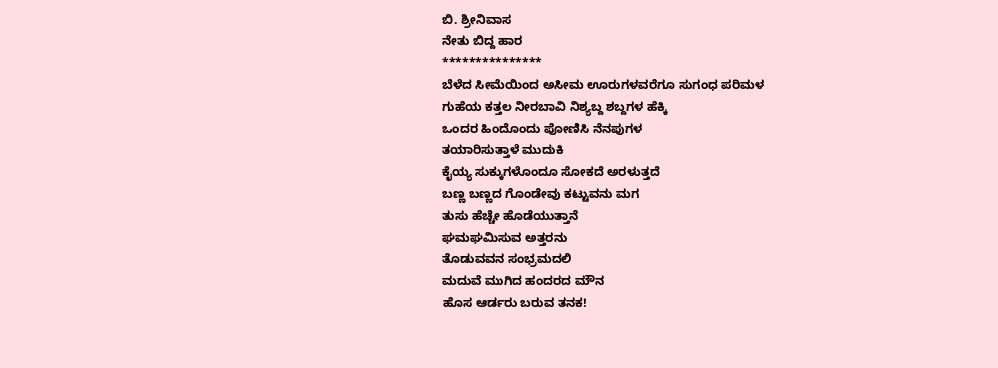ಬಿ. ಶ್ರೀನಿವಾಸ
ನೇತು ಬಿದ್ದ ಹಾರ
***************
ಬೆಳೆದ ಸೀಮೆಯಿಂದ ಅಸೀಮ ಊರುಗಳವರೆಗೂ ಸುಗಂಧ ಪರಿಮಳ
ಗುಹೆಯ ಕತ್ತಲ ನೀರಬಾವಿ ನಿಶ್ಯಬ್ದ ಶಬ್ದಗಳ ಹೆಕ್ಕಿ
ಒಂದರ ಹಿಂದೊಂದು ಪೋಣಿಸಿ ನೆನಪುಗಳ
ತಯಾರಿಸುತ್ತಾಳೆ ಮುದುಕಿ
ಕೈಯ್ಯ ಸುಕ್ಕುಗಳೊಂದೂ ಸೋಕದೆ ಅರಳುತ್ತದೆ
ಬಣ್ಣ ಬಣ್ಣದ ಗೊಂಡೇವು ಕಟ್ಟುವನು ಮಗ
ತುಸು ಹೆಚ್ಚೇ ಹೊಡೆಯುತ್ತಾನೆ
ಘಮಘಮಿಸುವ ಅತ್ತರನು
ತೊಡುವವನ ಸಂಭ್ರಮದಲಿ
ಮದುವೆ ಮುಗಿದ ಹಂದರದ ಮೌನ
ಹೊಸ ಆರ್ಡರು ಬರುವ ತನಕ!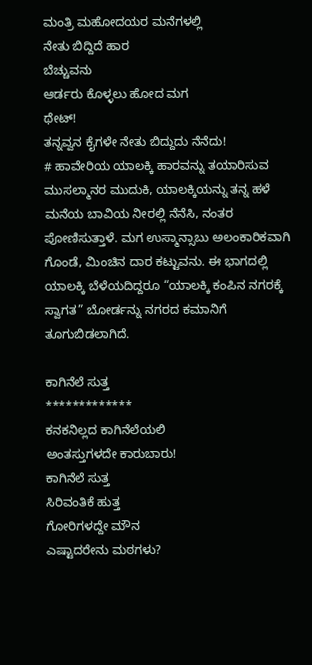ಮಂತ್ರಿ ಮಹೋದಯರ ಮನೆಗಳಲ್ಲಿ
ನೇತು ಬಿದ್ದಿದೆ ಹಾರ
ಬೆಚ್ಚುವನು
ಆರ್ಡರು ಕೊಳ್ಳಲು ಹೋದ ಮಗ
ಥೇಟ್!
ತನ್ನವ್ವನ ಕೈಗಳೇ ನೇತು ಬಿದ್ದುದು ನೆನೆದು!
# ಹಾವೇರಿಯ ಯಾಲಕ್ಕಿ ಹಾರವನ್ನು ತಯಾರಿಸುವ ಮುಸಲ್ಮಾನರ ಮುದುಕಿ, ಯಾಲಕ್ಕಿಯನ್ನು ತನ್ನ ಹಳೆ ಮನೆಯ ಬಾವಿಯ ನೀರಲ್ಲಿ ನೆನೆಸಿ, ನಂತರ ಪೋಣಿಸುತ್ತಾಳೆ. ಮಗ ಉಸ್ಮಾನ್ಸಾಬು ಅಲಂಕಾರಿಕವಾಗಿ ಗೊಂಡೆ, ಮಿಂಚಿನ ದಾರ ಕಟ್ಟುವನು. ಈ ಭಾಗದಲ್ಲಿ ಯಾಲಕ್ಕಿ ಬೆಳೆಯದಿದ್ದರೂ “ಯಾಲಕ್ಕಿ ಕಂಪಿನ ನಗರಕ್ಕೆ ಸ್ವಾಗತ” ಬೋರ್ಡನ್ನು ನಗರದ ಕಮಾನಿಗೆ ತೂಗುಬಿಡಲಾಗಿದೆ.

ಕಾಗಿನೆಲೆ ಸುತ್ತ
*************
ಕನಕನಿಲ್ಲದ ಕಾಗಿನೆಲೆಯಲಿ
ಅಂತಸ್ತುಗಳದೇ ಕಾರುಬಾರು!
ಕಾಗಿನೆಲೆ ಸುತ್ತ
ಸಿರಿವಂತಿಕೆ ಹುತ್ತ
ಗೋರಿಗಳದ್ದೇ ಮೌನ
ಎಷ್ಟಾದರೇನು ಮಠಗಳು?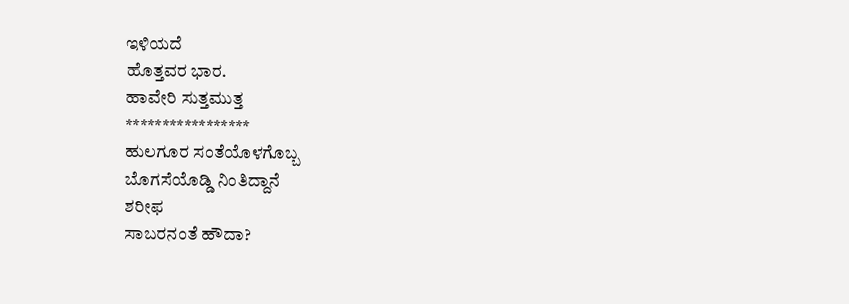ಇಳಿಯದೆ
ಹೊತ್ತವರ ಭಾರ.
ಹಾವೇರಿ ಸುತ್ತಮುತ್ತ
*****************
ಹುಲಗೂರ ಸಂತೆಯೊಳಗೊಬ್ಬ
ಬೊಗಸೆಯೊಡ್ಡಿ ನಿಂತಿದ್ದಾನೆ
ಶರೀಫ
ಸಾಬರನಂತೆ ಹೌದಾ?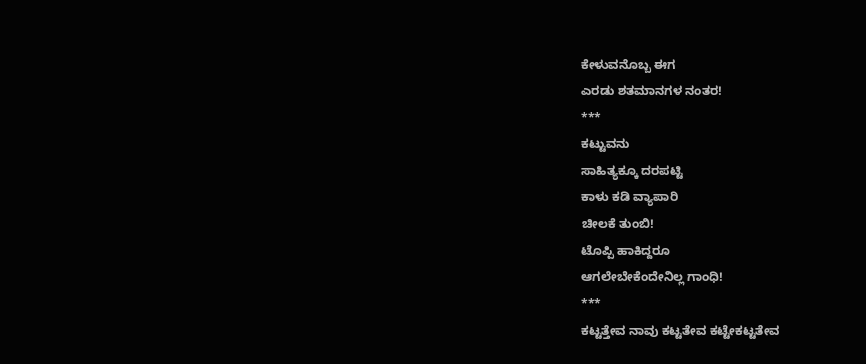ಕೇಳುವನೊಬ್ಬ ಈಗ
ಎರಡು ಶತಮಾನಗಳ ನಂತರ!
***
ಕಟ್ಟುವನು
ಸಾಹಿತ್ಯಕ್ಕೂ ದರಪಟ್ಟಿ
ಕಾಳು ಕಡಿ ವ್ಯಾಪಾರಿ
ಚೀಲಕೆ ತುಂಬಿ!
ಟೊಪ್ಪಿ ಹಾಕಿದ್ದರೂ
ಆಗಲೇಬೇಕೆಂದೇನಿಲ್ಲ ಗಾಂಧಿ!
***
ಕಟ್ಟತ್ತೇವ ನಾವು ಕಟ್ಟತೇವ ಕಟ್ಟೇಕಟ್ಟತೇವ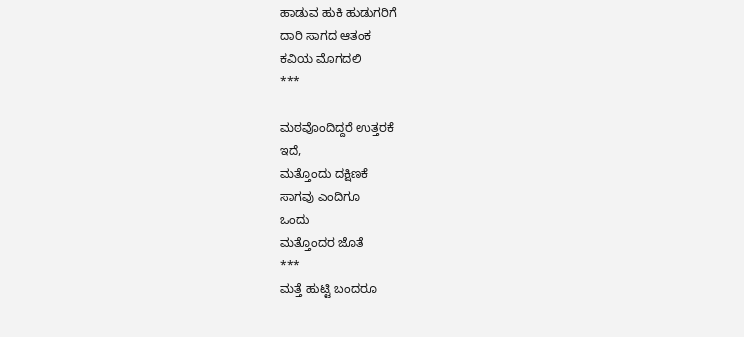ಹಾಡುವ ಹುಕಿ ಹುಡುಗರಿಗೆ
ದಾರಿ ಸಾಗದ ಆತಂಕ
ಕವಿಯ ಮೊಗದಲಿ
***

ಮಠವೊಂದಿದ್ದರೆ ಉತ್ತರಕೆ
ಇದೆ,
ಮತ್ತೊಂದು ದಕ್ಷಿಣಕೆ
ಸಾಗವು ಎಂದಿಗೂ
ಒಂದು
ಮತ್ತೊಂದರ ಜೊತೆ
***
ಮತ್ತೆ ಹುಟ್ಟಿ ಬಂದರೂ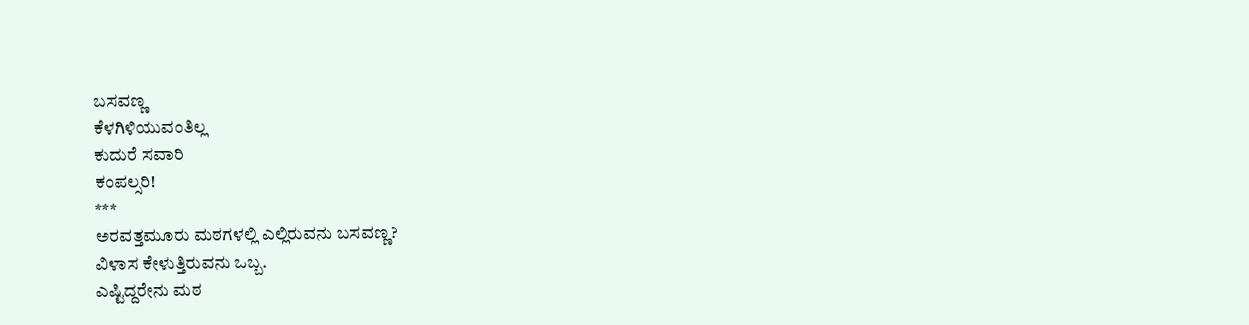ಬಸವಣ್ಣ
ಕೆಳಗಿಳಿಯುವಂತಿಲ್ಲ
ಕುದುರೆ ಸವಾರಿ
ಕಂಪಲ್ಸರಿ!
***
ಅರವತ್ತಮೂರು ಮಠಗಳಲ್ಲಿ ಎಲ್ಲಿರುವನು ಬಸವಣ್ಣ?
ವಿಳಾಸ ಕೇಳುತ್ತಿರುವನು ಒಬ್ಬ.
ಎಷ್ಟಿದ್ದರೇನು ಮಠ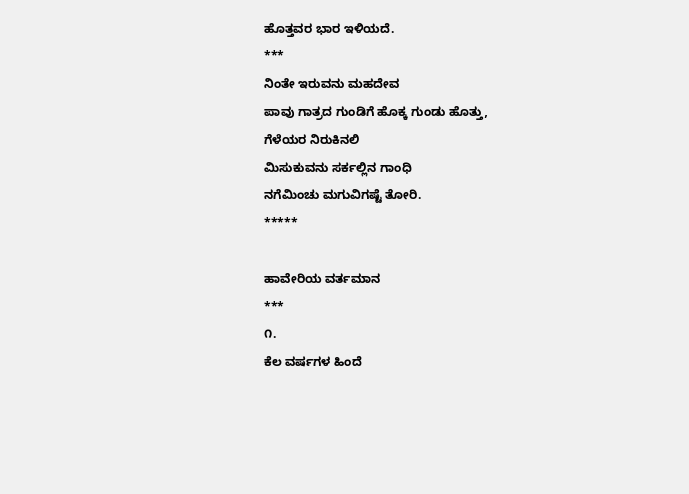ಹೊತ್ತವರ ಭಾರ ಇಳಿಯದೆ.
***
ನಿಂತೇ ಇರುವನು ಮಹದೇವ
ಪಾವು ಗಾತ್ರದ ಗುಂಡಿಗೆ ಹೊಕ್ಕ ಗುಂಡು ಹೊತ್ತು,
ಗೆಳೆಯರ ನಿರುಕಿನಲಿ
ಮಿಸುಕುವನು ಸರ್ಕಲ್ಲಿನ ಗಾಂಧಿ
ನಗೆಮಿಂಚು ಮಗುವಿಗಷ್ಟೆ ತೋರಿ.
*****

ಹಾವೇರಿಯ ವರ್ತಮಾನ
***
೧.
ಕೆಲ ವರ್ಷಗಳ ಹಿಂದೆ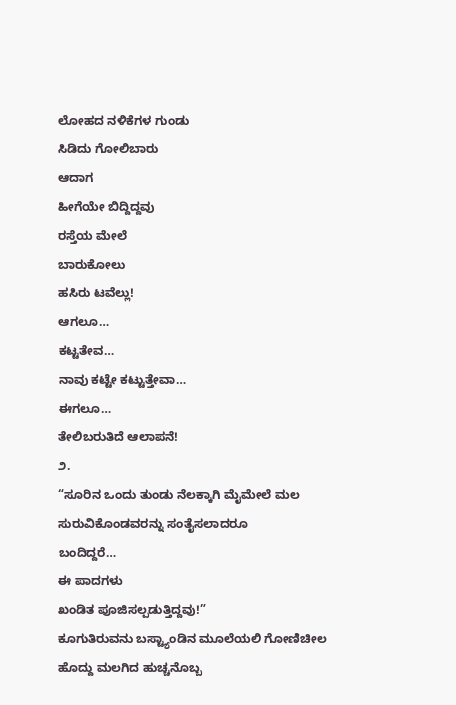ಲೋಹದ ನಳಿಕೆಗಳ ಗುಂಡು
ಸಿಡಿದು ಗೋಲಿಬಾರು
ಆದಾಗ
ಹೀಗೆಯೇ ಬಿದ್ದಿದ್ದವು
ರಸ್ತೆಯ ಮೇಲೆ
ಬಾರುಕೋಲು
ಹಸಿರು ಟವೆಲ್ಲು!
ಆಗಲೂ…
ಕಟ್ಟತೇವ…
ನಾವು ಕಟ್ಟೇ ಕಟ್ಟುತ್ತೇವಾ…
ಈಗಲೂ…
ತೇಲಿಬರುತಿದೆ ಆಲಾಪನೆ!
೨.
“ಸೂರಿನ ಒಂದು ತುಂಡು ನೆಲಕ್ಕಾಗಿ ಮೈಮೇಲೆ ಮಲ ಸುರುವಿಕೊಂಡವರನ್ನು ಸಂತೈಸಲಾದರೂ
ಬಂದಿದ್ದರೆ…
ಈ ಪಾದಗಳು
ಖಂಡಿತ ಪೂಜಿಸಲ್ಪಡುತ್ತಿದ್ದವು!”
ಕೂಗುತಿರುವನು ಬಸ್ಟ್ಯಾಂಡಿನ ಮೂಲೆಯಲಿ ಗೋಣಿಚೀಲ ಹೊದ್ದು ಮಲಗಿದ ಹುಚ್ಚನೊಬ್ಬ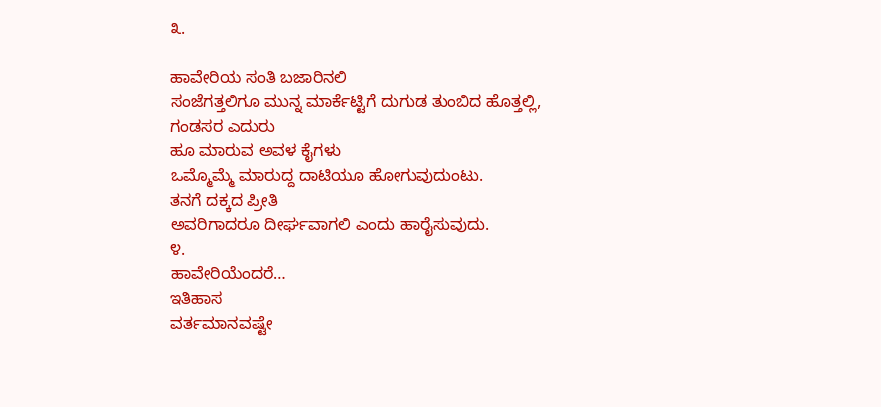೩.

ಹಾವೇರಿಯ ಸಂತಿ ಬಜಾರಿನಲಿ
ಸಂಜೆಗತ್ತಲಿಗೂ ಮುನ್ನ ಮಾರ್ಕೆಟ್ಟಿಗೆ ದುಗುಡ ತುಂಬಿದ ಹೊತ್ತಲ್ಲಿ,
ಗಂಡಸರ ಎದುರು
ಹೂ ಮಾರುವ ಅವಳ ಕೈಗಳು
ಒಮ್ಮೊಮ್ಮೆ ಮಾರುದ್ದ ದಾಟಿಯೂ ಹೋಗುವುದುಂಟು.
ತನಗೆ ದಕ್ಕದ ಪ್ರೀತಿ
ಅವರಿಗಾದರೂ ದೀರ್ಘವಾಗಲಿ ಎಂದು ಹಾರೈಸುವುದು.
೪.
ಹಾವೇರಿಯೆಂದರೆ…
ಇತಿಹಾಸ
ವರ್ತಮಾನವಷ್ಟೇ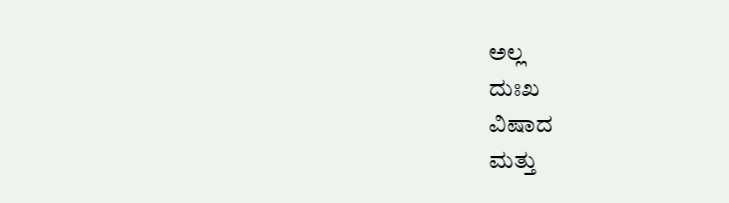ಅಲ್ಲ
ದುಃಖ
ವಿಷಾದ
ಮತ್ತು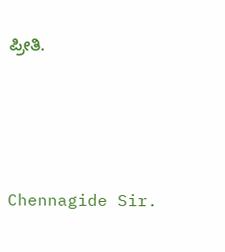ಪ್ರೀತಿ.






Chennagide Sir.